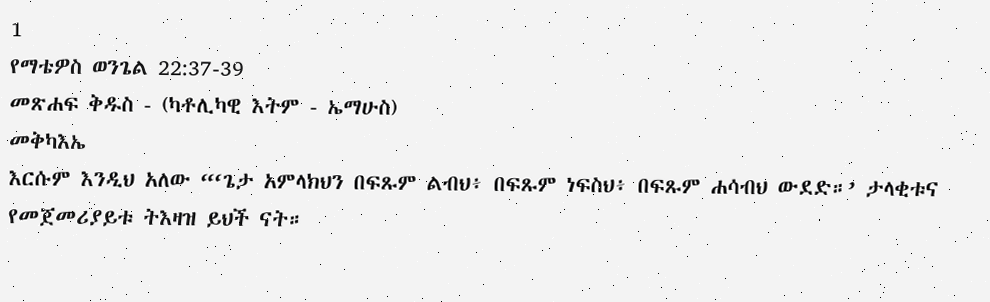1
የማቴዎስ ወንጌል 22:37-39
መጽሐፍ ቅዱስ - (ካቶሊካዊ እትም - ኤማሁስ)
መቅካእኤ
እርሱም እንዲህ አለው “‘ጌታ አምላክህን በፍጹም ልብህ፥ በፍጹም ነፍስህ፥ በፍጹም ሐሳብህ ውደድ።’ ታላቂቱና የመጀመሪያይቱ ትእዛዝ ይህች ናት።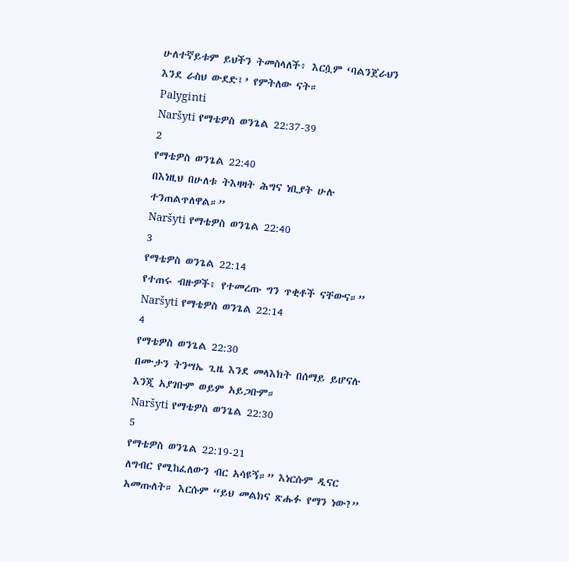ሁለተኛይቱም ይህችን ትመስላለች፥ እርሷም ‘ባልንጀራህን እንደ ራስህ ውደድ፤’ የምትለው ናት።
Palyginti
Naršyti የማቴዎስ ወንጌል 22:37-39
2
የማቴዎስ ወንጌል 22:40
በእነዚህ በሁለቱ ትእዛዛት ሕግና ነቢያት ሁሉ ተንጠልጥለዋል።”
Naršyti የማቴዎስ ወንጌል 22:40
3
የማቴዎስ ወንጌል 22:14
የተጠሩ ብዙዎች፥ የተመረጡ ግን ጥቂቶች ናቸውና።”
Naršyti የማቴዎስ ወንጌል 22:14
4
የማቴዎስ ወንጌል 22:30
በሙታን ትንሣኤ ጊዜ እንደ መላእክት በሰማይ ይሆናሉ እንጂ አያገቡም ወይም አይጋቡም።
Naršyti የማቴዎስ ወንጌል 22:30
5
የማቴዎስ ወንጌል 22:19-21
ለግብር የሚከፈለውን ብር አሳዩኝ።” እነርሱም ዲናር አመጡለት። እርሱም “ይህ መልክና ጽሑፉ የማን ነው?”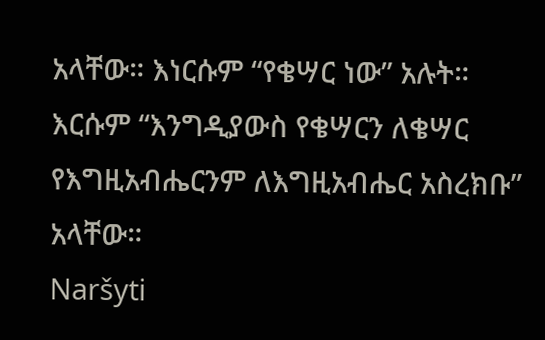አላቸው። እነርሱም “የቄሣር ነው” አሉት። እርሱም “እንግዲያውስ የቄሣርን ለቄሣር የእግዚአብሔርንም ለእግዚአብሔር አስረክቡ” አላቸው።
Naršyti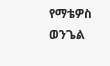የማቴዎስ ወንጌል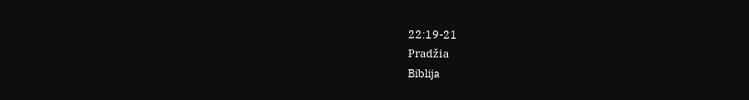22:19-21
Pradžia
Biblija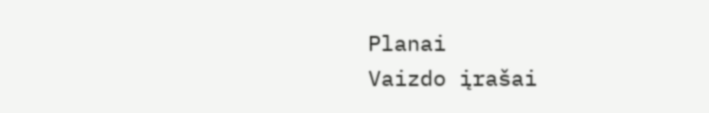Planai
Vaizdo įrašai